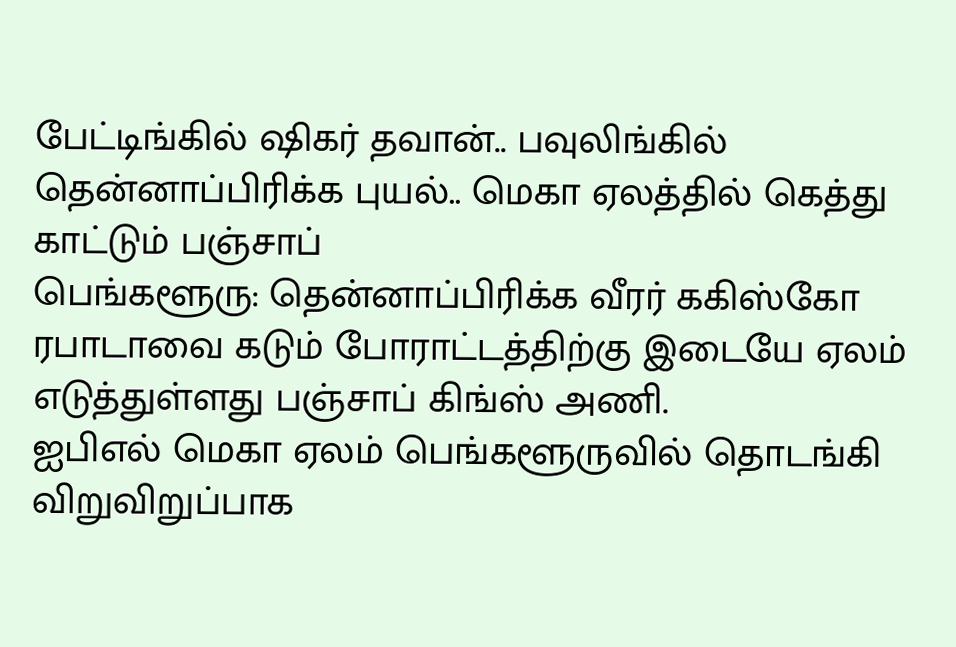பேட்டிங்கில் ஷிகர் தவான்.. பவுலிங்கில் தென்னாப்பிரிக்க புயல்.. மெகா ஏலத்தில் கெத்து காட்டும் பஞ்சாப்
பெங்களூரு: தென்னாப்பிரிக்க வீரர் ககிஸ்கோ ரபாடாவை கடும் போராட்டத்திற்கு இடையே ஏலம் எடுத்துள்ளது பஞ்சாப் கிங்ஸ் அணி.
ஐபிஎல் மெகா ஏலம் பெங்களூருவில் தொடங்கி விறுவிறுப்பாக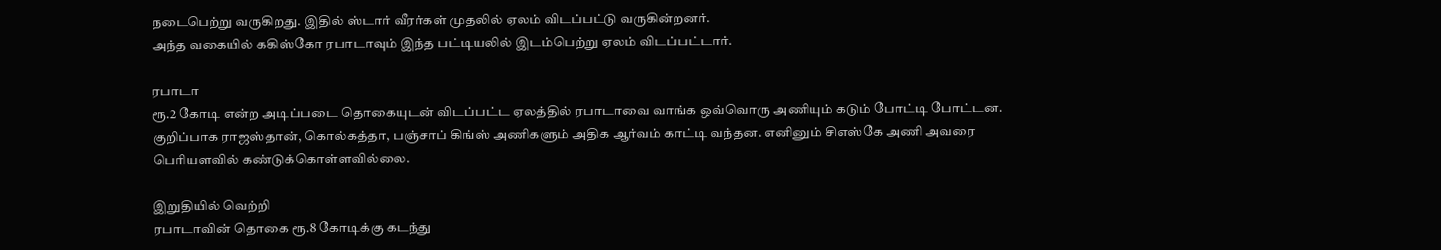நடைபெற்று வருகிறது. இதில் ஸ்டார் வீரர்கள் முதலில் ஏலம் விடப்பட்டு வருகின்றனர்.
அந்த வகையில் ககிஸ்கோ ரபாடாவும் இந்த பட்டியலில் இடம்பெற்று ஏலம் விடப்பட்டார்.

ரபாடா
ரூ.2 கோடி என்ற அடிப்படை தொகையுடன் விடப்பட்ட ஏலத்தில் ரபாடாவை வாங்க ஒவ்வொரு அணியும் கடும் போட்டி போட்டன. குறிப்பாக ராஜஸ்தான், கொல்கத்தா, பஞ்சாப் கிங்ஸ் அணிகளும் அதிக ஆர்வம் காட்டி வந்தன. எனினும் சிஎஸ்கே அணி அவரை பெரியளவில் கண்டுக்கொள்ளவில்லை.

இறுதியில் வெற்றி
ரபாடாவின் தொகை ரூ.8 கோடிக்கு கடந்து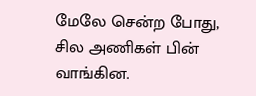மேலே சென்ற போது, சில அணிகள் பின் வாங்கின.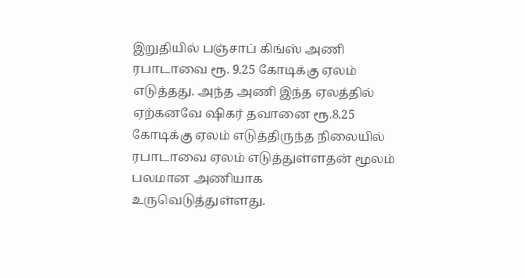இறுதியில் பஞ்சாப் கிங்ஸ் அணி ரபாடாவை ரூ. 9.25 கோடிக்கு ஏலம் எடுத்தது. அந்த அணி இந்த ஏலத்தில் ஏற்கனவே ஷிகர் தவானை ரூ.8.25 கோடிக்கு ஏலம் எடுத்திருந்த நிலையில் ரபாடாவை ஏலம் எடுத்துள்ளதன் மூலம் பலமான அணியாக உருவெடுத்துள்ளது.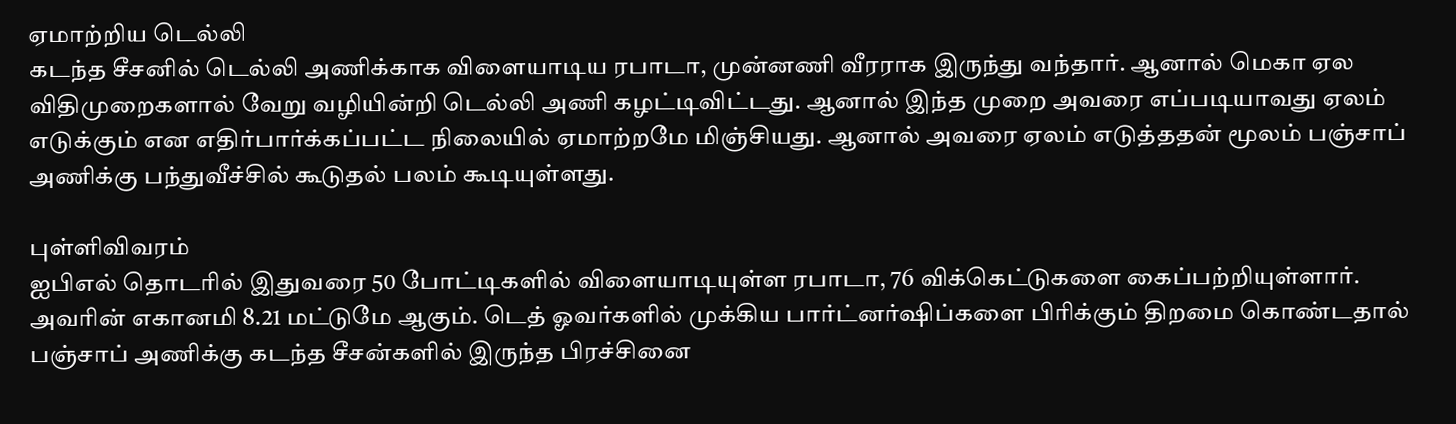ஏமாற்றிய டெல்லி
கடந்த சீசனில் டெல்லி அணிக்காக விளையாடிய ரபாடா, முன்னணி வீரராக இருந்து வந்தார். ஆனால் மெகா ஏல விதிமுறைகளால் வேறு வழியின்றி டெல்லி அணி கழட்டிவிட்டது. ஆனால் இந்த முறை அவரை எப்படியாவது ஏலம் எடுக்கும் என எதிர்பார்க்கப்பட்ட நிலையில் ஏமாற்றமே மிஞ்சியது. ஆனால் அவரை ஏலம் எடுத்ததன் மூலம் பஞ்சாப் அணிக்கு பந்துவீச்சில் கூடுதல் பலம் கூடியுள்ளது.

புள்ளிவிவரம்
ஐபிஎல் தொடரில் இதுவரை 50 போட்டிகளில் விளையாடியுள்ள ரபாடா, 76 விக்கெட்டுகளை கைப்பற்றியுள்ளார். அவரின் எகானமி 8.21 மட்டுமே ஆகும். டெத் ஓவர்களில் முக்கிய பார்ட்னர்ஷிப்களை பிரிக்கும் திறமை கொண்டதால் பஞ்சாப் அணிக்கு கடந்த சீசன்களில் இருந்த பிரச்சினை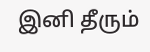இனி தீரும்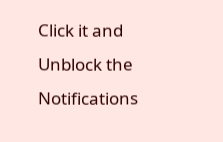Click it and Unblock the Notifications